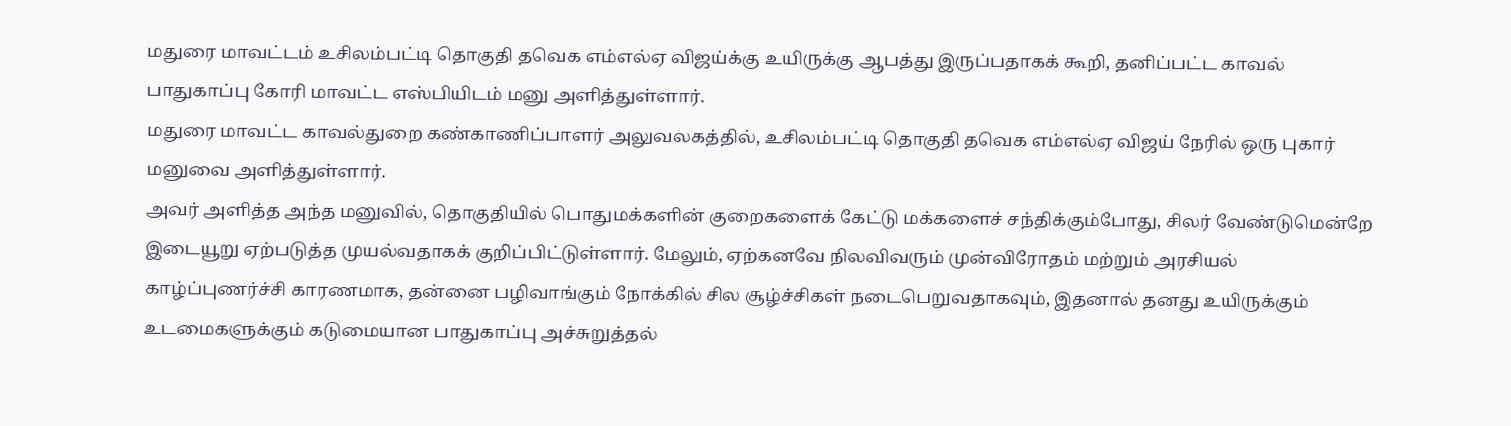மதுரை மாவட்டம் உசிலம்பட்டி தொகுதி தவெக எம்எல்ஏ விஜய்க்கு உயிருக்கு ஆபத்து இருப்பதாகக் கூறி, தனிப்பட்ட காவல் பாதுகாப்பு கோரி மாவட்ட எஸ்பியிடம் மனு அளித்துள்ளார்.
மதுரை மாவட்ட காவல்துறை கண்காணிப்பாளர் அலுவலகத்தில், உசிலம்பட்டி தொகுதி தவெக எம்எல்ஏ விஜய் நேரில் ஒரு புகார் மனுவை அளித்துள்ளார்.
அவர் அளித்த அந்த மனுவில், தொகுதியில் பொதுமக்களின் குறைகளைக் கேட்டு மக்களைச் சந்திக்கும்போது, சிலர் வேண்டுமென்றே இடையூறு ஏற்படுத்த முயல்வதாகக் குறிப்பிட்டுள்ளார். மேலும், ஏற்கனவே நிலவிவரும் முன்விரோதம் மற்றும் அரசியல் காழ்ப்புணர்ச்சி காரணமாக, தன்னை பழிவாங்கும் நோக்கில் சில சூழ்ச்சிகள் நடைபெறுவதாகவும், இதனால் தனது உயிருக்கும் உடமைகளுக்கும் கடுமையான பாதுகாப்பு அச்சுறுத்தல்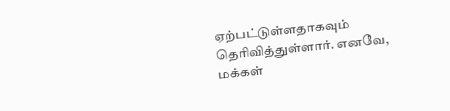ஏற்பட்டுள்ளதாகவும் தெரிவித்துள்ளார். எனவே, மக்கள்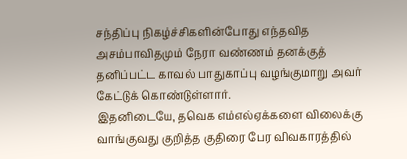சந்திப்பு நிகழ்ச்சிகளின்போது எந்தவித அசம்பாவிதமும் நேரா வண்ணம் தனக்குத் தனிப்பட்ட காவல் பாதுகாப்பு வழங்குமாறு அவர் கேட்டுக் கொண்டுள்ளார்.
இதனிடையே, தவெக எம்எல்ஏக்களை விலைக்கு வாங்குவது குறித்த குதிரை பேர விவகாரத்தில்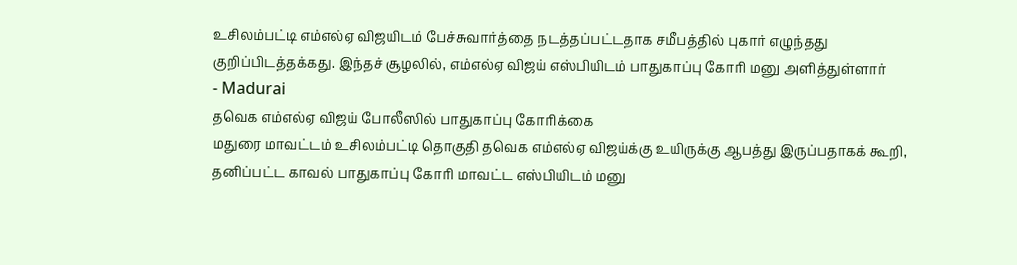உசிலம்பட்டி எம்எல்ஏ விஜயிடம் பேச்சுவார்த்தை நடத்தப்பட்டதாக சமீபத்தில் புகார் எழுந்தது குறிப்பிடத்தக்கது. இந்தச் சூழலில், எம்எல்ஏ விஜய் எஸ்பியிடம் பாதுகாப்பு கோரி மனு அளித்துள்ளார்
- Madurai
தவெக எம்எல்ஏ விஜய் போலீஸில் பாதுகாப்பு கோரிக்கை
மதுரை மாவட்டம் உசிலம்பட்டி தொகுதி தவெக எம்எல்ஏ விஜய்க்கு உயிருக்கு ஆபத்து இருப்பதாகக் கூறி, தனிப்பட்ட காவல் பாதுகாப்பு கோரி மாவட்ட எஸ்பியிடம் மனு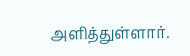அளித்துள்ளார்.